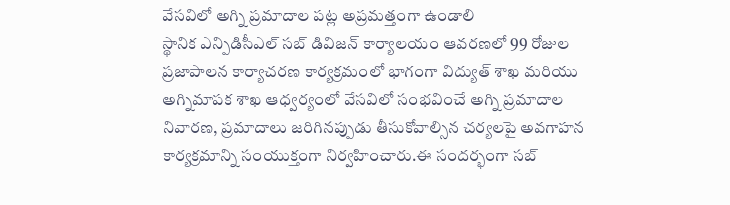వేసవిలో అగ్ని ప్రమాదాల పట్ల అప్రమత్తంగా ఉండాలి
స్థానిక ఎన్పిడిసీఎల్ సబ్ డివిజన్ కార్యాలయం ఆవరణలో 99 రోజుల ప్రజాపాలన కార్యాచరణ కార్యక్రమంలో భాగంగా విద్యుత్ శాఖ మరియు అగ్నిమాపక శాఖ ఆధ్వర్యంలో వేసవిలో సంభవించే అగ్ని ప్రమాదాల నివారణ, ప్రమాదాలు జరిగినప్పుడు తీసుకోవాల్సిన చర్యలపై అవగాహన కార్యక్రమాన్ని సంయుక్తంగా నిర్వహించారు.ఈ సందర్భంగా సబ్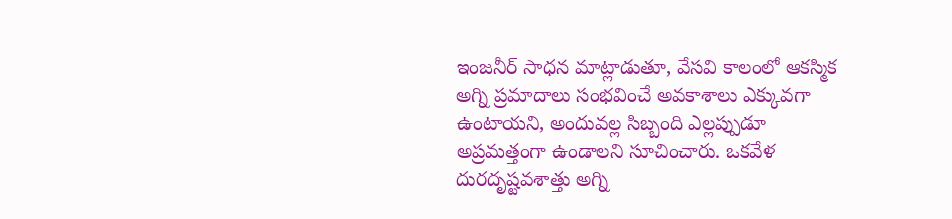ఇంజనీర్ సాధన మాట్లాడుతూ, వేసవి కాలంలో ఆకస్మిక అగ్ని ప్రమాదాలు సంభవించే అవకాశాలు ఎక్కువగా ఉంటాయని, అందువల్ల సిబ్బంది ఎల్లప్పుడూ అప్రమత్తంగా ఉండాలని సూచించారు. ఒకవేళ దురదృష్టవశాత్తు అగ్ని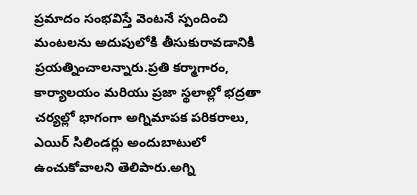ప్రమాదం సంభవిస్తే వెంటనే స్పందించి మంటలను అదుపులోకి తీసుకురావడానికి ప్రయత్నించాలన్నారు.ప్రతి కర్మాగారం, కార్యాలయం మరియు ప్రజా స్థలాల్లో భద్రతా చర్యల్లో భాగంగా అగ్నిమాపక పరికరాలు, ఎయిర్ సిలిండర్లు అందుబాటులో ఉంచుకోవాలని తెలిపారు.అగ్ని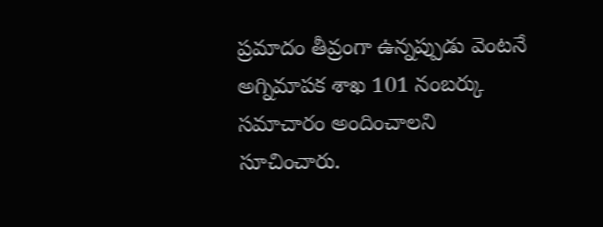ప్రమాదం తీవ్రంగా ఉన్నప్పుడు వెంటనే అగ్నిమాపక శాఖ 101 నంబర్కు సమాచారం అందించాలని సూచించారు.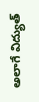అలాగే విద్యుత్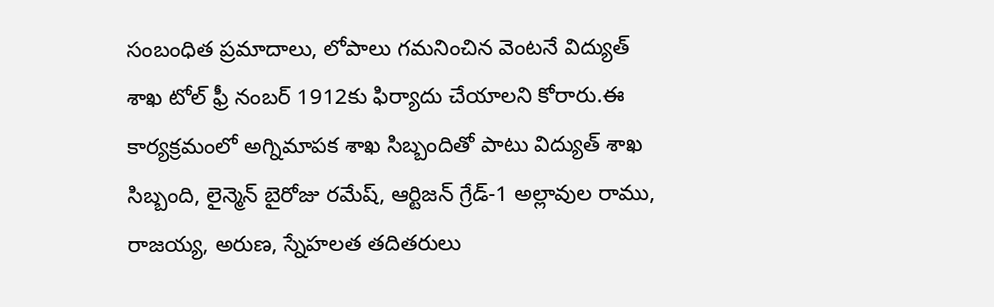సంబంధిత ప్రమాదాలు, లోపాలు గమనించిన వెంటనే విద్యుత్ శాఖ టోల్ ఫ్రీ నంబర్ 1912కు ఫిర్యాదు చేయాలని కోరారు.ఈ కార్యక్రమంలో అగ్నిమాపక శాఖ సిబ్బందితో పాటు విద్యుత్ శాఖ సిబ్బంది, లైన్మెన్ బైరోజు రమేష్, ఆర్టిజన్ గ్రేడ్-1 అల్లావుల రాము, రాజయ్య, అరుణ, స్నేహలత తదితరులు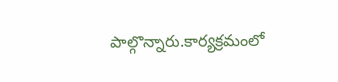పాల్గొన్నారు.కార్యక్రమంలో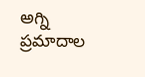అగ్ని ప్రమాదాల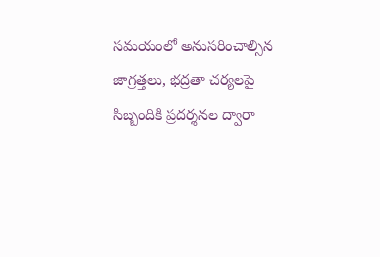సమయంలో అనుసరించాల్సిన జాగ్రత్తలు, భద్రతా చర్యలపై సిబ్బందికి ప్రదర్శనల ద్వారా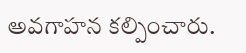అవగాహన కల్పించారు.